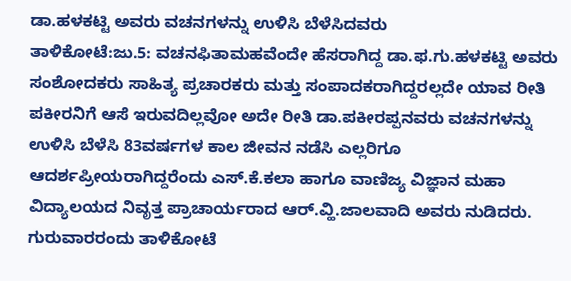ಡಾ.ಹಳಕಟ್ಟಿ ಅವರು ವಚನಗಳನ್ನು ಉಳಿಸಿ ಬೆಳೆಸಿದವರು
ತಾಳಿಕೋಟೆ:ಜು.5: ವಚನಫಿತಾಮಹವೆಂದೇ ಹೆಸರಾಗಿದ್ದ ಡಾ.ಫ.ಗು.ಹಳಕಟ್ಟಿ ಅವರು ಸಂಶೋದಕರು ಸಾಹಿತ್ಯ ಪ್ರಚಾರಕರು ಮತ್ತು ಸಂಪಾದಕರಾಗಿದ್ದರಲ್ಲದೇ ಯಾವ ರೀತಿ ಪಕೀರನಿಗೆ ಆಸೆ ಇರುವದಿಲ್ಲವೋ ಅದೇ ರೀತಿ ಡಾ.ಪಕೀರಪ್ಪನವರು ವಚನಗಳನ್ನು ಉಳಿಸಿ ಬೆಳೆಸಿ 83ವರ್ಷಗಳ ಕಾಲ ಜೀವನ ನಡೆಸಿ ಎಲ್ಲರಿಗೂ ಆದರ್ಶಪ್ರೀಯರಾಗಿದ್ದರೆಂದು ಎಸ್.ಕೆ.ಕಲಾ ಹಾಗೂ ವಾಣಿಜ್ಯ ವಿಜ್ಞಾನ ಮಹಾ ವಿದ್ಯಾಲಯದ ನಿವೃತ್ತ ಪ್ರಾಚಾರ್ಯರಾದ ಆರ್.ವ್ಹಿ.ಜಾಲವಾದಿ ಅವರು ನುಡಿದರು.
ಗುರುವಾರರಂದು ತಾಳಿಕೋಟೆ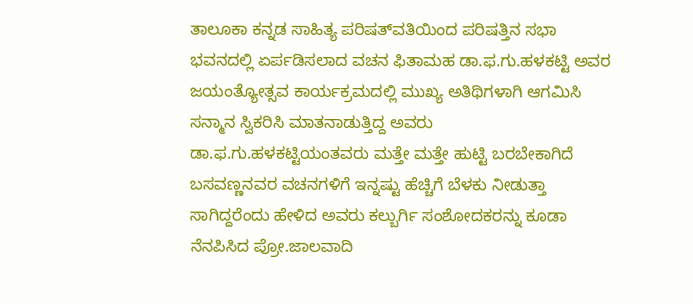ತಾಲೂಕಾ ಕನ್ನಡ ಸಾಹಿತ್ಯ ಪರಿಷತ್‍ವತಿಯಿಂದ ಪರಿಷತ್ತಿನ ಸಭಾ ಭವನದಲ್ಲಿ ಏರ್ಪಡಿಸಲಾದ ವಚನ ಫಿತಾಮಹ ಡಾ.ಫ.ಗು.ಹಳಕಟ್ಟಿ ಅವರ ಜಯಂತ್ಯೋತ್ಸವ ಕಾರ್ಯಕ್ರಮದಲ್ಲಿ ಮುಖ್ಯ ಅತಿಥಿಗಳಾಗಿ ಆಗಮಿಸಿ ಸನ್ಮಾನ ಸ್ವಿಕರಿಸಿ ಮಾತನಾಡುತ್ತಿದ್ದ ಅವರು ಡಾ.ಫ.ಗು.ಹಳಕಟ್ಟಿಯಂತವರು ಮತ್ತೇ ಮತ್ತೇ ಹುಟ್ಟಿ ಬರಬೇಕಾಗಿದೆ ಬಸವಣ್ಣನವರ ವಚನಗಳಿಗೆ ಇನ್ನಷ್ಟು ಹೆಚ್ಚಿಗೆ ಬೆಳಕು ನೀಡುತ್ತಾ ಸಾಗಿದ್ದರೆಂದು ಹೇಳಿದ ಅವರು ಕಲ್ಬುರ್ಗಿ ಸಂಶೋದಕರನ್ನು ಕೂಡಾ ನೆನಪಿಸಿದ ಪ್ರೋ.ಜಾಲವಾದಿ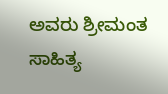ಅವರು ಶ್ರೀಮಂತ ಸಾಹಿತ್ಯ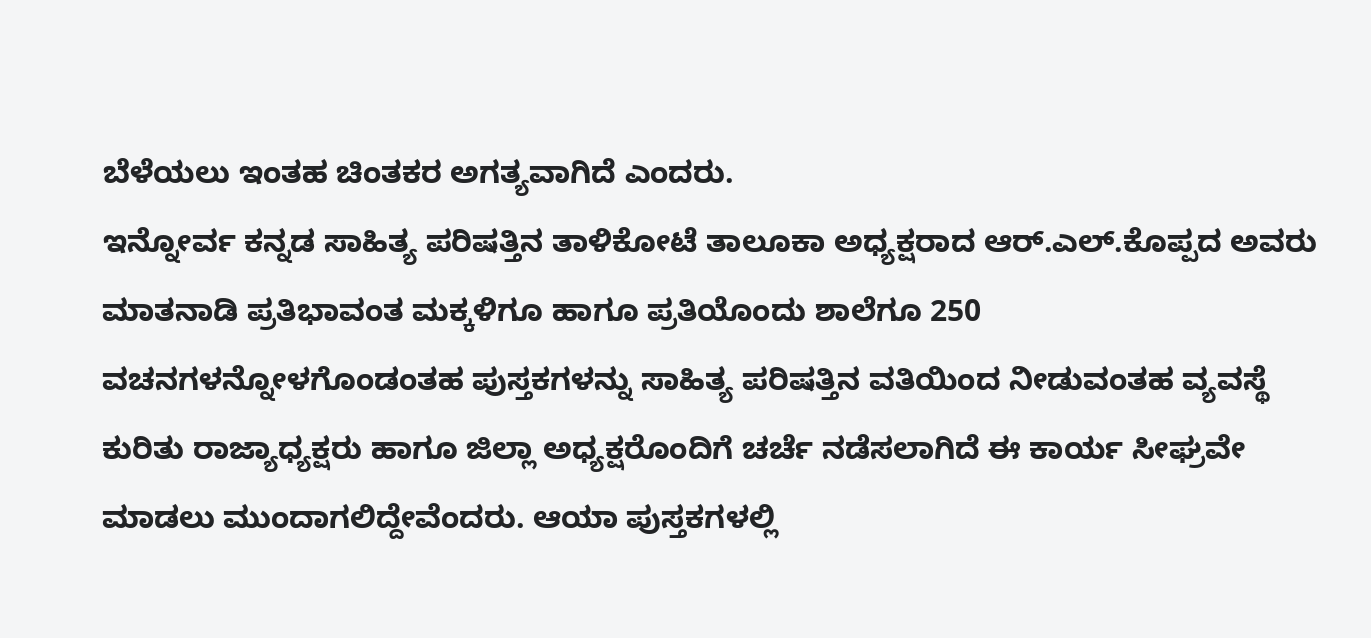ಬೆಳೆಯಲು ಇಂತಹ ಚಿಂತಕರ ಅಗತ್ಯವಾಗಿದೆ ಎಂದರು.
ಇನ್ನೋರ್ವ ಕನ್ನಡ ಸಾಹಿತ್ಯ ಪರಿಷತ್ತಿನ ತಾಳಿಕೋಟೆ ತಾಲೂಕಾ ಅಧ್ಯಕ್ಷರಾದ ಆರ್.ಎಲ್.ಕೊಪ್ಪದ ಅವರು ಮಾತನಾಡಿ ಪ್ರತಿಭಾವಂತ ಮಕ್ಕಳಿಗೂ ಹಾಗೂ ಪ್ರತಿಯೊಂದು ಶಾಲೆಗೂ 250 ವಚನಗಳನ್ನೋಳಗೊಂಡಂತಹ ಪುಸ್ತಕಗಳನ್ನು ಸಾಹಿತ್ಯ ಪರಿಷತ್ತಿನ ವತಿಯಿಂದ ನೀಡುವಂತಹ ವ್ಯವಸ್ಥೆ ಕುರಿತು ರಾಜ್ಯಾಧ್ಯಕ್ಷರು ಹಾಗೂ ಜಿಲ್ಲಾ ಅಧ್ಯಕ್ಷರೊಂದಿಗೆ ಚರ್ಚೆ ನಡೆಸಲಾಗಿದೆ ಈ ಕಾರ್ಯ ಸೀಘ್ರವೇ ಮಾಡಲು ಮುಂದಾಗಲಿದ್ದೇವೆಂದರು. ಆಯಾ ಪುಸ್ತಕಗಳಲ್ಲಿ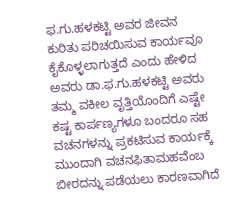ಫ.ಗು.ಹಳಕಟ್ಟಿ ಅವರ ಜೀವನ ಕುರಿತು ಪರಿಚಯಿಸುವ ಕಾರ್ಯವೂ ಕೈಕೊಳ್ಳಲಾಗುತ್ತದೆ ಎಂದು ಹೇಳಿದ ಅವರು ಡಾ.ಫ.ಗು.ಹಳಕಟ್ಟಿ ಅವರು ತಮ್ಮ ವಕೀಲ ವೃತ್ತಿಯೊಂದಿಗೆ ಎಷ್ಟೇ ಕಷ್ಟ ಕಾರ್ಪಣ್ಯಗಳೂ ಬಂದರೂ ಸಹ ವಚನಗಳನ್ನು ಪ್ರಕಟಿಸುವ ಕಾರ್ಯಕ್ಕೆ ಮುಂದಾಗಿ ವಚನಫಿತಾಮಹವೆಂಬ ಬೀರದನ್ನು ಪಡೆಯಲು ಕಾರಣವಾಗಿದೆ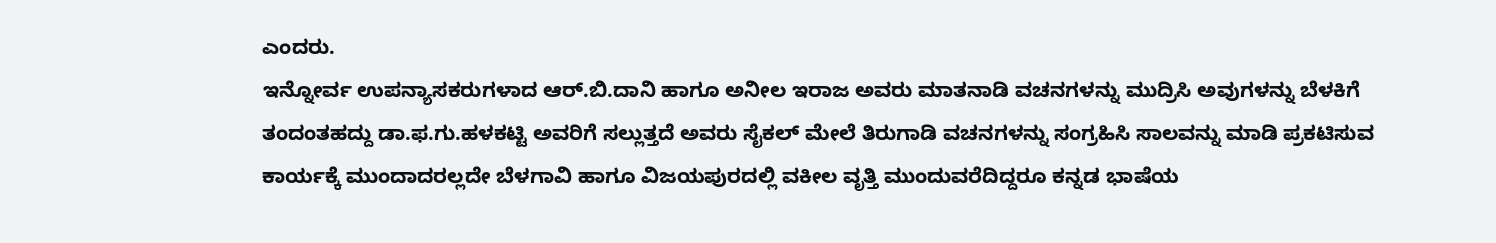ಎಂದರು.
ಇನ್ನೋರ್ವ ಉಪನ್ಯಾಸಕರುಗಳಾದ ಆರ್.ಬಿ.ದಾನಿ ಹಾಗೂ ಅನೀಲ ಇರಾಜ ಅವರು ಮಾತನಾಡಿ ವಚನಗಳನ್ನು ಮುದ್ರಿಸಿ ಅವುಗಳನ್ನು ಬೆಳಕಿಗೆ ತಂದಂತಹದ್ದು ಡಾ.ಫ.ಗು.ಹಳಕಟ್ಟಿ ಅವರಿಗೆ ಸಲ್ಲುತ್ತದೆ ಅವರು ಸೈಕಲ್ ಮೇಲೆ ತಿರುಗಾಡಿ ವಚನಗಳನ್ನು ಸಂಗ್ರಹಿಸಿ ಸಾಲವನ್ನು ಮಾಡಿ ಪ್ರಕಟಿಸುವ ಕಾರ್ಯಕ್ಕೆ ಮುಂದಾದರಲ್ಲದೇ ಬೆಳಗಾವಿ ಹಾಗೂ ವಿಜಯಪುರದಲ್ಲಿ ವಕೀಲ ವೃತ್ತಿ ಮುಂದುವರೆದಿದ್ದರೂ ಕನ್ನಡ ಭಾಷೆಯ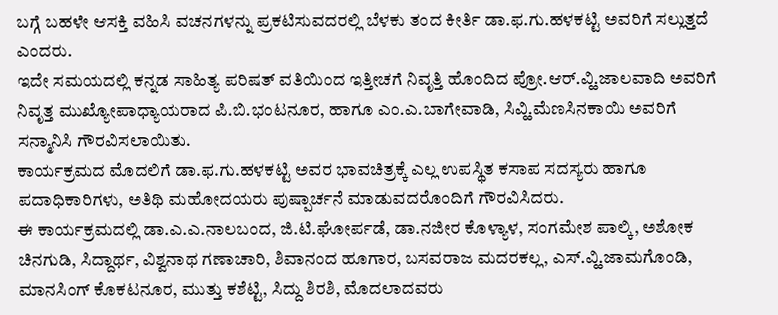ಬಗ್ಗೆ ಬಹಳೇ ಆಸಕ್ತಿ ವಹಿಸಿ ವಚನಗಳನ್ನು ಪ್ರಕಟಿಸುವದರಲ್ಲಿ ಬೆಳಕು ತಂದ ಕೀರ್ತಿ ಡಾ.ಫ.ಗು.ಹಳಕಟ್ಟಿ ಅವರಿಗೆ ಸಲ್ಲುತ್ತದೆ ಎಂದರು.
ಇದೇ ಸಮಯದಲ್ಲಿ ಕನ್ನಡ ಸಾಹಿತ್ಯ ಪರಿಷತ್ ವತಿಯಿಂದ ಇತ್ತೀಚಗೆ ನಿವೃತ್ತಿ ಹೊಂದಿದ ಪ್ರೋ.ಆರ್.ವ್ಹಿ.ಜಾಲವಾದಿ ಅವರಿಗೆ ನಿವೃತ್ತ ಮುಖ್ಯೋಪಾಧ್ಯಾಯರಾದ ಪಿ.ಬಿ.ಭಂಟನೂರ, ಹಾಗೂ ಎಂ.ಎ.ಬಾಗೇವಾಡಿ, ಸಿವ್ಹಿ.ಮೆಣಸಿನಕಾಯಿ ಅವರಿಗೆ ಸನ್ಮಾನಿಸಿ ಗೌರವಿಸಲಾಯಿತು.
ಕಾರ್ಯಕ್ರಮದ ಮೊದಲಿಗೆ ಡಾ.ಫ.ಗು.ಹಳಕಟ್ಟಿ ಅವರ ಭಾವಚಿತ್ರಕ್ಕೆ ಎಲ್ಲ ಉಪಸ್ಥಿತ ಕಸಾಪ ಸದಸ್ಯರು ಹಾಗೂ ಪದಾಧಿಕಾರಿಗಳು, ಅತಿಥಿ ಮಹೋದಯರು ಪುಷ್ಪಾರ್ಚನೆ ಮಾಡುವದರೊಂದಿಗೆ ಗೌರವಿಸಿದರು.
ಈ ಕಾರ್ಯಕ್ರಮದಲ್ಲಿ ಡಾ.ಎ.ಎ.ನಾಲಬಂದ, ಜಿ.ಟಿ.ಘೋರ್ಪಡೆ, ಡಾ.ನಜೀರ ಕೊಳ್ಯಾಳ, ಸಂಗಮೇಶ ಪಾಲ್ಕಿ, ಅಶೋಕ ಚಿನಗುಡಿ, ಸಿದ್ದಾರ್ಥ, ವಿಶ್ವನಾಥ ಗಣಾಚಾರಿ, ಶಿವಾನಂದ ಹೂಗಾರ, ಬಸವರಾಜ ಮದರಕಲ್ಲ, ಎಸ್.ವ್ಹಿ.ಜಾಮಗೊಂಡಿ, ಮಾನಸಿಂಗ್ ಕೊಕಟನೂರ, ಮುತ್ತು ಕಶೆಟ್ಟಿ, ಸಿದ್ದು ಶಿರಶಿ, ಮೊದಲಾದವರು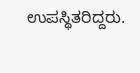ಉಪಸ್ಥಿತರಿದ್ದರು.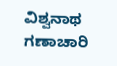ವಿಶ್ವನಾಥ ಗಣಾಚಾರಿ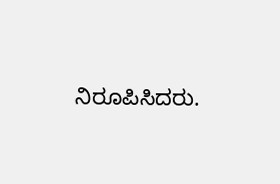ನಿರೂಪಿಸಿದರು.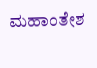ಮಹಾಂತೇಶ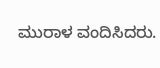ಮುರಾಳ ವಂದಿಸಿದರು.